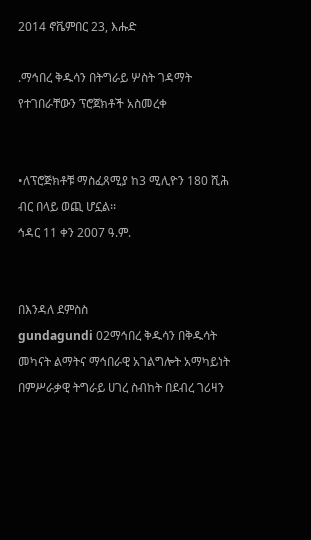2014 ኖቬምበር 23, እሑድ

.ማኅበረ ቅዱሳን በትግራይ ሦስት ገዳማት የተገበራቸውን ፕሮጀክቶች አስመረቀ


•ለፕሮጅክቶቹ ማስፈጸሚያ ከ3 ሚሊዮን 180 ሺሕ ብር በላይ ወጪ ሆኗል፡፡
ኅዳር 11 ቀን 2007 ዓ.ም.


በእንዳለ ደምስስ
gundagundi 02ማኅበረ ቅዱሳን በቅዱሳት መካናት ልማትና ማኅበራዊ አገልግሎት አማካይነት በምሥራቃዊ ትግራይ ሀገረ ስብከት በደብረ ገሪዛን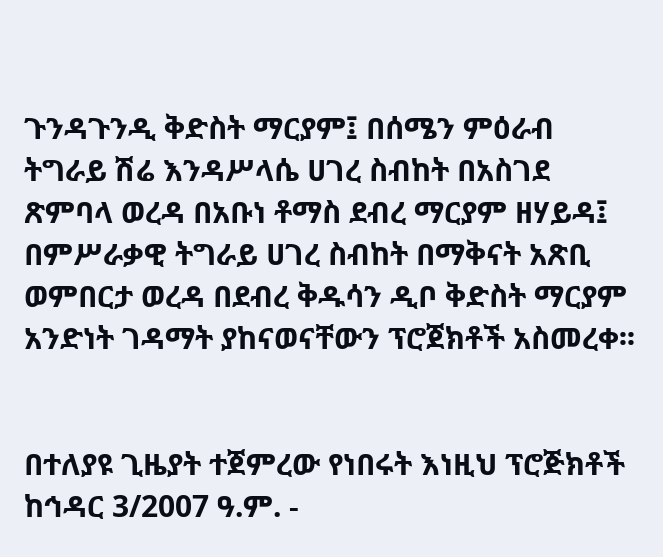ጉንዳጉንዲ ቅድስት ማርያም፤ በሰሜን ምዕራብ ትግራይ ሽሬ እንዳሥላሴ ሀገረ ስብከት በአስገደ ጽምባላ ወረዳ በአቡነ ቶማስ ደብረ ማርያም ዘሃይዳ፤ በምሥራቃዊ ትግራይ ሀገረ ስብከት በማቅናት አጽቢ ወምበርታ ወረዳ በደብረ ቅዱሳን ዲቦ ቅድስት ማርያም አንድነት ገዳማት ያከናወናቸውን ፕሮጀክቶች አስመረቀ፡፡


በተለያዩ ጊዜያት ተጀምረው የነበሩት እነዚህ ፕሮጅክቶች ከኅዳር 3/2007 ዓ.ም. -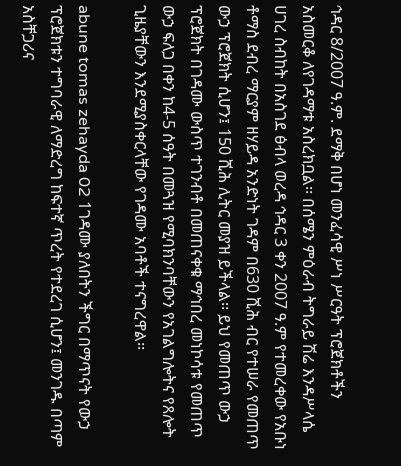ኅዳር 8/2007 ዓ.ም. ደማቅ በሆነ መንፈሳዊ ሥነ ሥርዓት ፕሮጀክቶችን አስመርቆ ለየገዳማቱ አስረክቧል፡፡ በሰሜን ምዕራብ ትግራይ ሽሬ እንዳሥላሴ ሀገረ ስብከት በአስገደ ፅብላ ወረዳ ኅዳር 3 ቀን 2007 ዓ.ም የተመረቀው የአቡነ ቶማስ ደብረ ማርያም ዘሃይዳ አንድነት ገዳም በ630 ሺሕ ብር የተሠራ የመጠጥ ውኃ ፕሮጀክት ሲሆን፤ 150 ሺሕ ሊትር መያዝ ይችላል፡፡ ይህ የመጠጥ ውኃ ፕሮጀክት በገዳሙ ውስጥ ተገንብቶ በመጠናቀቁ ማኅበረ መነኮሳቱ የመጠጥ ውኃ ፍለጋ በቀን ከ4-5 ሰዓት በመጓዝ የሚባክንባቸውን የአገልግሎትና የጸሎት ጊዜያቸውን እንደሚያስቀርላቸው የገዳሙ አባቶች ተናግረዋል፡፡

abune tomas zehayda 02 1ገዳሙ ያለበትን ችግር በማጥናት የውኃ ፕሮጀክቱን ተግባራዊ ለማድረግ ከፍተኛ ጥረት የተደረገ ሲሆን፤ መንገዱ በጣም አስቸጋሪና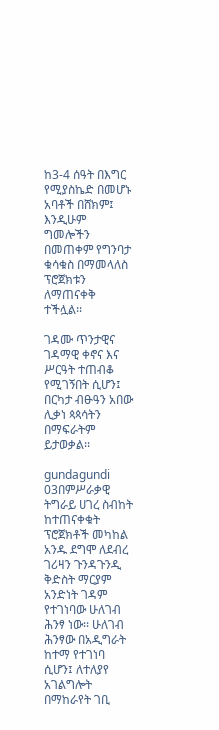ከ3-4 ሰዓት በእግር የሚያስኬድ በመሆኑ አባቶች በሸክም፤ እንዲሁም ግመሎችን በመጠቀም የግንባታ ቁሳቁስ በማመላለስ ፕሮጀክቱን ለማጠናቀቅ ተችሏል፡፡

ገዳሙ ጥንታዊና ገዳማዊ ቀኖና እና ሥርዓት ተጠብቆ የሚገኝበት ሲሆን፤ በርካታ ብፁዓን አበው ሊቃነ ጳጳሳትን በማፍራትም ይታወቃል፡፡

gundagundi 03በምሥራቃዊ ትግራይ ሀገረ ስብከት ከተጠናቀቁት ፕሮጀክቶች መካከል አንዱ ደግሞ ለደብረ ገሪዛን ጉንዳጉንዲ ቅድስት ማርያም አንድነት ገዳም የተገነባው ሁለገብ ሕንፃ ነው፡፡ ሁለገብ ሕንፃው በአዲግራት ከተማ የተገነባ ሲሆን፤ ለተለያየ አገልግሎት በማከራየት ገቢ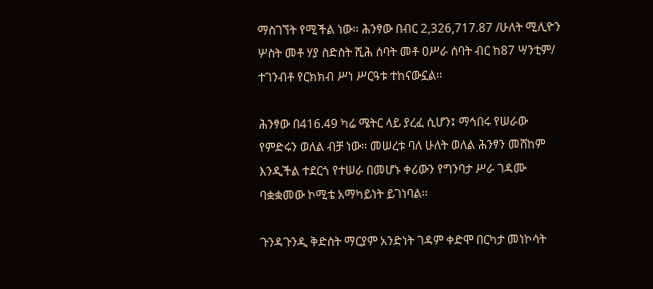ማስገኘት የሚችል ነው፡፡ ሕንፃው በብር 2,326,717.87 /ሁለት ሚሊዮን ሦስት መቶ ሃያ ስድስት ሺሕ ሰባት መቶ ዐሥራ ሰባት ብር ከ87 ሣንቲም/ ተገንብቶ የርክክብ ሥነ ሥርዓቱ ተከናውኗል፡፡

ሕንፃው በ416.49 ካሬ ሜትር ላይ ያረፈ ሲሆን፤ ማኅበሩ የሠራው የምድሩን ወለል ብቻ ነው፡፡ መሠረቱ ባለ ሁለት ወለል ሕንፃን መሸከም እንዲችል ተደርጎ የተሠራ በመሆኑ ቀሪውን የግንባታ ሥራ ገዳሙ ባቋቋመው ኮሚቴ አማካይነት ይገነባል፡፡

ጉንዳጉንዲ ቅድስት ማርያም አንድነት ገዳም ቀድሞ በርካታ መነኮሳት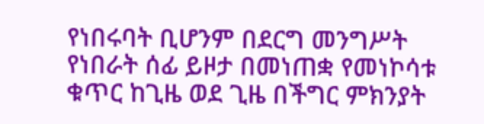የነበሩባት ቢሆንም በደርግ መንግሥት የነበራት ሰፊ ይዞታ በመነጠቋ የመነኮሳቱ ቁጥር ከጊዜ ወደ ጊዜ በችግር ምክንያት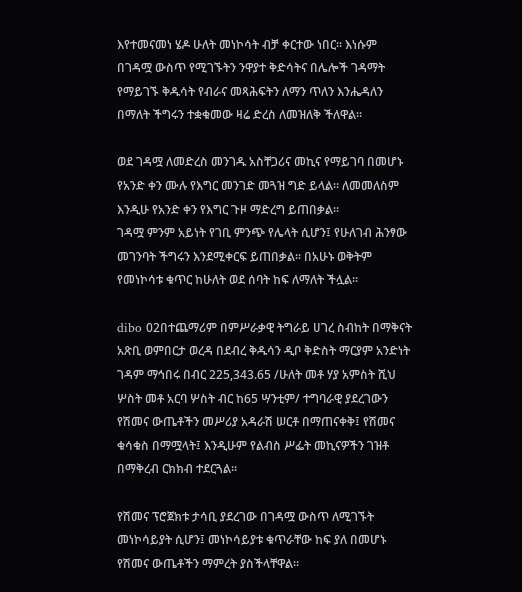እየተመናመነ ሄዶ ሁለት መነኮሳት ብቻ ቀርተው ነበር፡፡ እነሱም በገዳሟ ውስጥ የሚገኙትን ንዋያተ ቅድሳትና በሌሎች ገዳማት የማይገኙ ቅዱሳት የብራና መጻሕፍትን ለማን ጥለን እንሔዳለን በማለት ችግሩን ተቋቁመው ዛሬ ድረስ ለመዝለቅ ችለዋል፡፡

ወደ ገዳሟ ለመድረስ መንገዱ አስቸጋሪና መኪና የማይገባ በመሆኑ የአንድ ቀን ሙሉ የእግር መንገድ መጓዝ ግድ ይላል፡፡ ለመመለስም እንዲሁ የአንድ ቀን የእግር ጉዞ ማድረግ ይጠበቃል፡፡
ገዳሟ ምንም አይነት የገቢ ምንጭ የሌላት ሲሆን፤ የሁለገብ ሕንፃው መገንባት ችግሩን እንደሚቀርፍ ይጠበቃል፡፡ በአሁኑ ወቅትም የመነኮሳቱ ቁጥር ከሁለት ወደ ሰባት ከፍ ለማለት ችሏል፡፡

dibo 02በተጨማሪም በምሥራቃዊ ትግራይ ሀገረ ስብከት በማቅናት አጽቢ ወምበርታ ወረዳ በደብረ ቅዱሳን ዲቦ ቅድስት ማርያም አንድነት ገዳም ማኅበሩ በብር 225,343.65 /ሁለት መቶ ሃያ አምስት ሺህ ሦስት መቶ አርባ ሦስት ብር ከ65 ሣንቲም/ ተግባራዊ ያደረገውን የሽመና ውጤቶችን መሥሪያ አዳራሽ ሠርቶ በማጠናቀቅ፤ የሽመና ቁሳቁስ በማሟላት፤ እንዲሁም የልብስ ሥፌት መኪናዎችን ገዝቶ በማቅረብ ርክክብ ተደርጓል፡፡

የሽመና ፕሮጀክቱ ታሳቢ ያደረገው በገዳሟ ውስጥ ለሚገኙት መነኮሳይያት ሲሆን፤ መነኮሳይያቱ ቁጥራቸው ከፍ ያለ በመሆኑ የሽመና ውጤቶችን ማምረት ያስችላቸዋል፡፡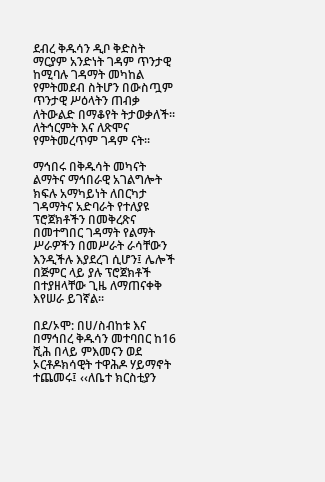ደብረ ቅዱሳን ዲቦ ቅድስት ማርያም አንድነት ገዳም ጥንታዊ ከሚባሉ ገዳማት መካከል የምትመደብ ስትሆን በውስጧም ጥንታዊ ሥዕላትን ጠብቃ ለትውልድ በማቆየት ትታወቃለች፡፡ ለትኅርምት እና ለጽሞና የምትመረጥም ገዳም ናት፡፡

ማኅበሩ በቅዱሳት መካናት ልማትና ማኅበራዊ አገልግሎት ክፍሉ አማካይነት ለበርካታ ገዳማትና አድባራት የተለያዩ ፕሮጀክቶችን በመቅረጽና በመተግበር ገዳማት የልማት ሥራዎችን በመሥራት ራሳቸውን እንዲችሉ እያደረገ ሲሆን፤ ሌሎች በጅምር ላይ ያሉ ፕሮጀክቶች በተያዘላቸው ጊዜ ለማጠናቀቅ እየሠራ ይገኛል፡፡

በደ/ኦሞ: በሀ/ስብከቱ እና በማኅበረ ቅዱሳን መተባበር ከ16 ሺሕ በላይ ምእመናን ወደ ኦርቶዶክሳዊት ተዋሕዶ ሃይማኖት ተጨመሩ፤ ‹‹ለቤተ ክርስቲያን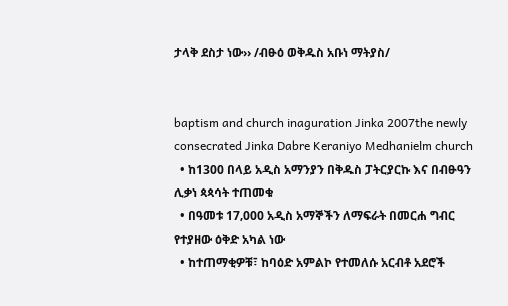ታላቅ ደስታ ነው›› /ብፁዕ ወቅዱስ አቡነ ማትያስ/


baptism and church inaguration Jinka 2007the newly consecrated Jinka Dabre Keraniyo Medhanielm church
  • ከ1300 በላይ አዲስ አማንያን በቅዱስ ፓትርያርኩ እና በብፁዓን ሊቃነ ጳጳሳት ተጠመቁ
  • በዓመቱ 17‚000 አዲስ አማኞችን ለማፍራት በመርሐ ግብር የተያዘው ዕቅድ አካል ነው
  • ከተጠማቂዎቹ፣ ከባዕድ አምልኮ የተመለሱ አርብቶ አደሮች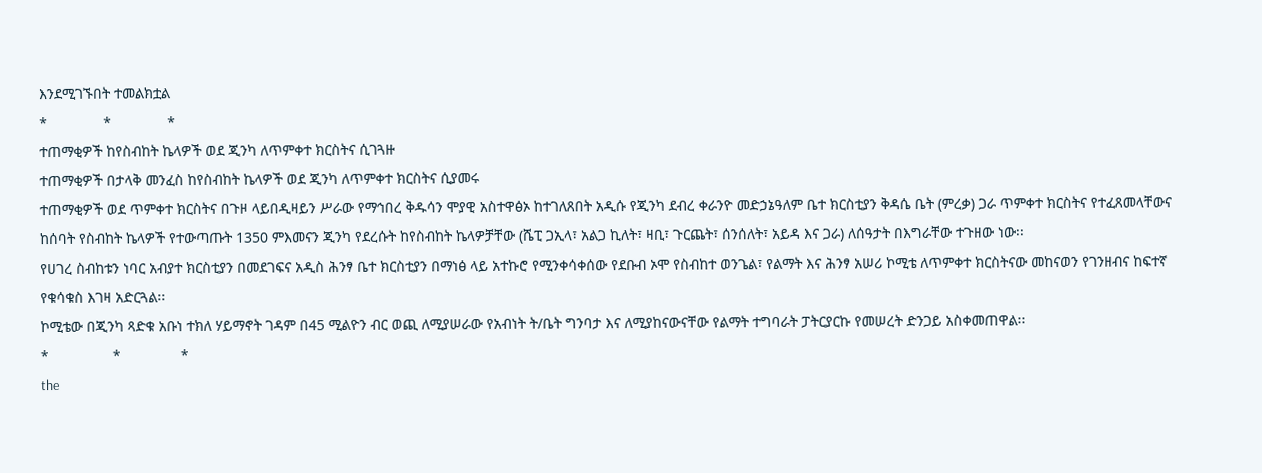እንደሚገኙበት ተመልክቷል
*              *              *
ተጠማቂዎች ከየስብከት ኬላዎች ወደ ጂንካ ለጥምቀተ ክርስትና ሲገጓዙ
ተጠማቂዎች በታላቅ መንፈስ ከየስብከት ኬላዎች ወደ ጂንካ ለጥምቀተ ክርስትና ሲያመሩ
ተጠማቂዎች ወደ ጥምቀተ ክርስትና በጉዞ ላይበዲዛይን ሥራው የማኅበረ ቅዱሳን ሞያዊ አስተዋፅኦ ከተገለጸበት አዲሱ የጂንካ ደብረ ቀራንዮ መድኃኔዓለም ቤተ ክርስቲያን ቅዳሴ ቤት (ምረቃ) ጋራ ጥምቀተ ክርስትና የተፈጸመላቸውና ከሰባት የስብከት ኬላዎች የተውጣጡት 1350 ምእመናን ጂንካ የደረሱት ከየስብከት ኬላዎቻቸው (ሼፒ ጋኢላ፣ አልጋ ኪለት፣ ዛቢ፣ ጉርጨት፣ ሰንሰለት፣ አይዳ እና ጋራ) ለሰዓታት በእግራቸው ተጉዘው ነው፡፡
የሀገረ ስብከቱን ነባር አብያተ ክርስቲያን በመደገፍና አዲስ ሕንፃ ቤተ ክርስቲያን በማነፅ ላይ አተኩሮ የሚንቀሳቀሰው የደቡብ ኦሞ የስብከተ ወንጌል፣ የልማት እና ሕንፃ አሠሪ ኮሚቴ ለጥምቀተ ክርስትናው መከናወን የገንዘብና ከፍተኛ የቁሳቁስ እገዛ አድርጓል፡፡
ኮሚቴው በጂንካ ጻድቁ አቡነ ተክለ ሃይማኖት ገዳም በ45 ሚልዮን ብር ወጪ ለሚያሠራው የአብነት ት/ቤት ግንባታ እና ለሚያከናውናቸው የልማት ተግባራት ፓትርያርኩ የመሠረት ድንጋይ አስቀመጠዋል፡፡
*                *               *
the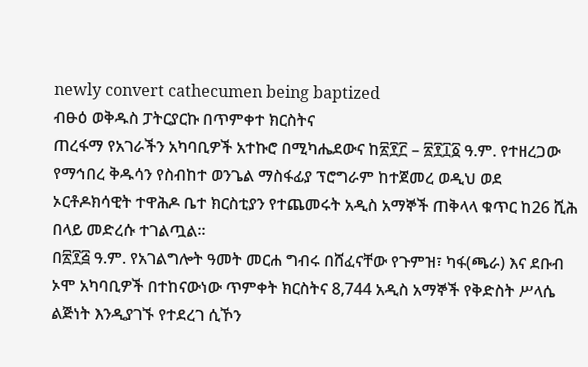newly convert cathecumen being baptized
ብፁዕ ወቅዱስ ፓትርያርኩ በጥምቀተ ክርስትና
ጠረፋማ የአገራችን አካባቢዎች አተኩሮ በሚካሔደውና ከ፳፻፫ – ፳፻፲፩ ዓ.ም. የተዘረጋው የማኅበረ ቅዱሳን የስብከተ ወንጌል ማስፋፊያ ፕሮግራም ከተጀመረ ወዲህ ወደ ኦርቶዶክሳዊት ተዋሕዶ ቤተ ክርስቲያን የተጨመሩት አዲስ አማኞች ጠቅላላ ቁጥር ከ26 ሺሕ በላይ መድረሱ ተገልጧል፡፡
በ፳፻፭ ዓ.ም. የአገልግሎት ዓመት መርሐ ግብሩ በሸፈናቸው የጉምዝ፣ ካፋ(ጫራ) እና ደቡብ ኦሞ አካባቢዎች በተከናውነው ጥምቀት ክርስትና 8,744 አዲስ አማኞች የቅድስት ሥላሴ ልጅነት እንዲያገኙ የተደረገ ሲኾን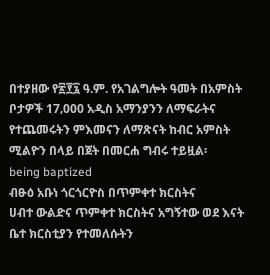በተያዘው የ፳፻፯ ዓ.ም. የአገልግሎት ዓመት በአምስት ቦታዎች 17‚000 አዲስ አማንያንን ለማፍራትና የተጨመሩትን ምእመናን ለማጽናት ከብር አምስት ሚልዮን በላይ በጀት በመርሐ ግብሩ ተይዟል፡
being baptized
ብፁዕ አቡነ ጎርጎርዮስ በጥምቀተ ክርስትና
ሀብተ ውልድና ጥምቀተ ክርስትና አግኝተው ወደ እናት ቤተ ክርስቲያን የተመለሱትን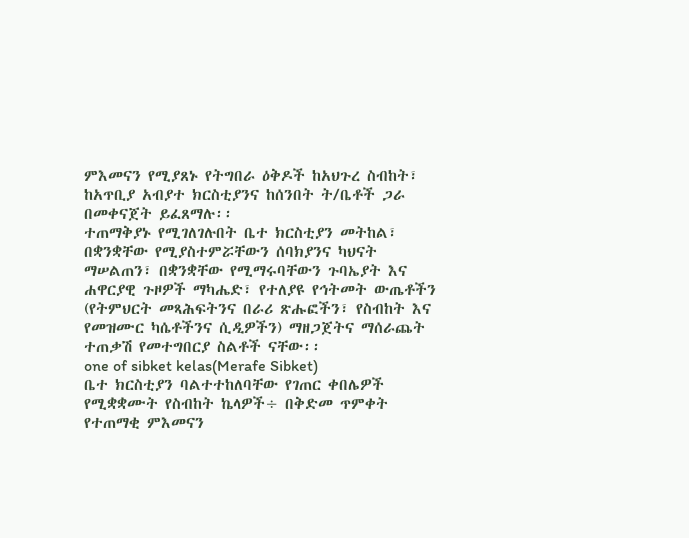ምእመናን የሚያጸኑ የትግበራ ዕቅዶች ከአህጉረ ስብከት፣ ከአጥቢያ አብያተ ክርስቲያንና ከሰንበት ት/ቤቶች ጋራ በመቀናጀት ይፈጸማሉ፡፡
ተጠማቅያኑ የሚገለገሉበት ቤተ ክርስቲያን መትከል፣ በቋንቋቸው የሚያስተምሯቸውን ሰባክያንና ካህናት ማሠልጠን፣ በቋንቋቸው የሚማሩባቸውን ጉባኤያት እና ሐዋርያዊ ጉዞዎች ማካሔድ፣ የተለያዩ የኅትመት ውጤቶችን (የትምህርት መጻሕፍትንና በራሪ ጽሑፎችን፣ የስብከት እና የመዝሙር ካሴቶችንና ሲዲዎችን) ማዘጋጀትና ማሰራጨት ተጠቃሽ የመተግበርያ ስልቶች ናቸው፡፡
one of sibket kelas(Merafe Sibket)
ቤተ ክርስቲያን ባልተተከለባቸው የገጠር ቀበሌዎች የሚቋቋሙት የስብከት ኬላዎች÷ በቅድመ ጥምቀት የተጠማቂ ምእመናን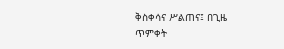ቅስቀሳና ሥልጠና፤ በጊዜ ጥምቀት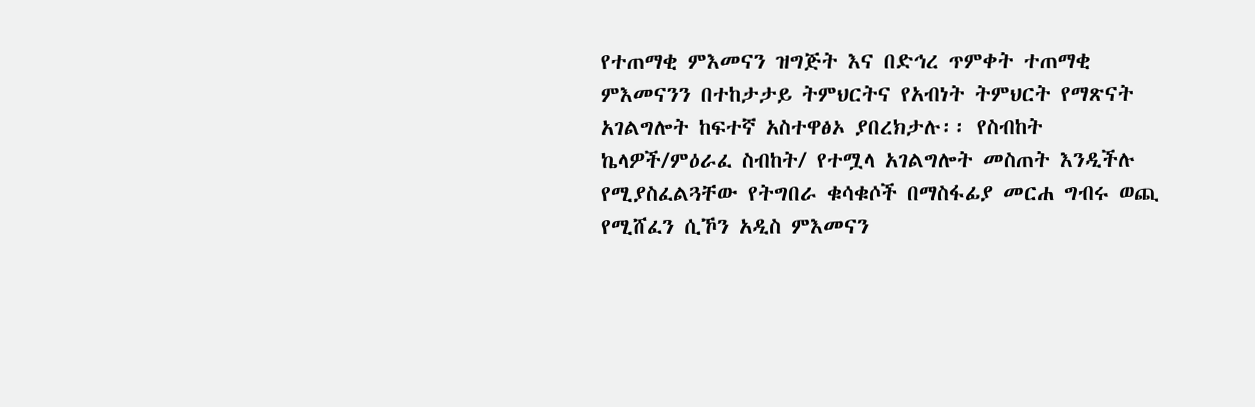የተጠማቂ ምእመናን ዝግጅት እና በድኅረ ጥምቀት ተጠማቂ ምእመናንን በተከታታይ ትምህርትና የአብነት ትምህርት የማጽናት አገልግሎት ከፍተኛ አስተዋፅኦ ያበረክታሉ፡፡ የስብከት ኬላዎች/ምዕራፈ ስብከት/ የተሟላ አገልግሎት መስጠት እንዲችሉ የሚያስፈልጓቸው የትግበራ ቁሳቁሶች በማስፋፊያ መርሐ ግብሩ ወጪ የሚሸፈን ሲኾን አዲስ ምእመናን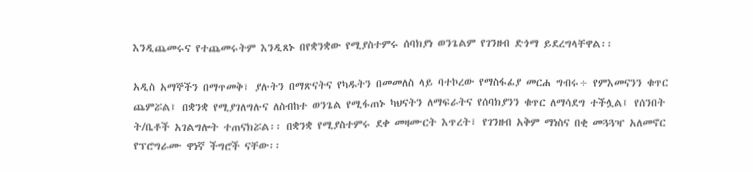እንዲጨመሩና የተጨመሩትም እንዲጸኑ በየቋንቋው የሚያስተምሩ ሰባክያነ ወንጌልም የገንዘብ ድጎማ ይደረግላቸዋል፡፡

አዲስ አማኞችን በማጥመቅ፣ ያሉትን በማጽናትና የካዱትን በመመለስ ላይ ባተኮረው የማስፋፊያ መርሐ ግብሩ÷ የምእመናንን ቁጥር ጨምሯል፤ በቋንቋ የሚያገለግሉና ለስብከተ ወንጌል የሚፋጠኑ ካህናትን ለማፍራትና የሰባክያንን ቁጥር ለማሳደግ ተችሏል፤ የሰንበት ት/ቤቶች አገልግሎት ተጠናክሯል፡፡ በቋንቋ የሚያስተምሩ ደቀ መዛሙርት እጥረት፣ የገንዘብ አቅም ማነስና በቂ መጓጓዣ አለመኖር የፕሮግራሙ ዋነኛ ችግሮች ናቸው፡፡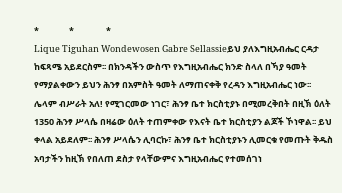*               *                *
Lique Tiguhan Wondewosen Gabre Sellassieይህ ያለእግዚአብሔር ርዳታ ከፍጻሜ አይደርስም፡፡ በክንዳችን ውስጥ የእግዚአብሔር ክንድ ስላለ በኻያ ዓመት የማያልቀውን ይህን ሕንፃ በአምስት ዓመት ለማጠናቀቅ የረዳን እግዚአብሔር ነው፡፡
ሌላም ብሥራት አለ! የሚገርመው ነገር፣ ሕንፃ ቤተ ክርስቲያኑ በሚመረቅበት በዚኽ ዕለት 1350 ሕንፃ ሥላሴ በዛሬው ዕለት ተጠምቀው የእናት ቤተ ክርስቲያን ልጆች ኾነዋል፡፡ ይህ ቀላል አይደለም፡፡ ሕንፃ ሥላሴን ሊባርኩ፣ ሕንፃ ቤተ ክርስቲያኑን ሊመርቁ የመጡት ቅዱስ አባታችን ከዚኽ የበለጠ ደስታ የላቸውምና እግዚአብሔር የተመሰገነ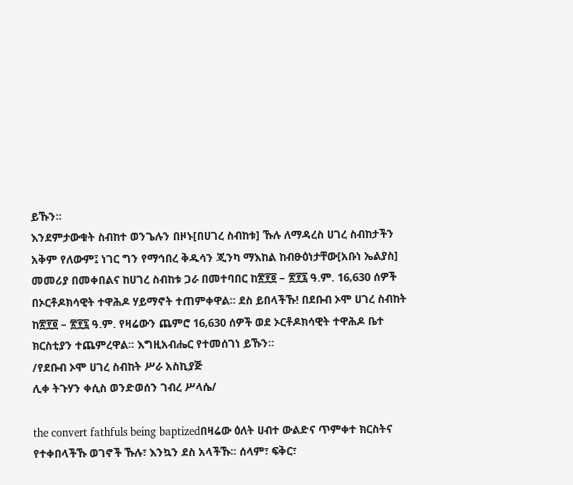ይኹን፡፡
እንደምታውቁት ስብከተ ወንጌሉን በዞኑ[በሀገረ ስብከቱ] ኹሉ ለማዳረስ ሀገረ ስብከታችን አቅም የለውም፤ ነገር ግን የማኅበረ ቅዱሳን ጂንካ ማእከል ከብፁዕነታቸው[አቡነ ኤልያስ] መመሪያ በመቀበልና ከሀገረ ስብከቱ ጋራ በመተባበር ከ፳፻፬ – ፳፻፯ ዓ.ም. 16‚630 ሰዎች በኦርቶዶክሳዊት ተዋሕዶ ሃይማኖት ተጠምቀዋል፡፡ ደስ ይበላችኹ! በደቡብ ኦሞ ሀገረ ስብከት ከ፳፻፬ – ፳፻፯ ዓ.ም. የዛሬውን ጨምሮ 16‚630 ሰዎች ወደ ኦርቶዶክሳዊት ተዋሕዶ ቤተ ክርስቲያን ተጨምረዋል፡፡ እግዚአብሔር የተመሰገነ ይኹን፡፡
/የደቡብ ኦሞ ሀገረ ስብከት ሥራ አስኪያጅ
ሊቀ ትጉሃን ቀሲስ ወንድወሰን ገብረ ሥላሴ/

the convert fathfuls being baptizedበዛሬው ዕለት ሀብተ ውልድና ጥምቀተ ክርስትና የተቀበላችኹ ወገኖች ኹሉ፣ እንኳን ደስ አላችኹ፡፡ ሰላም፣ ፍቅር፣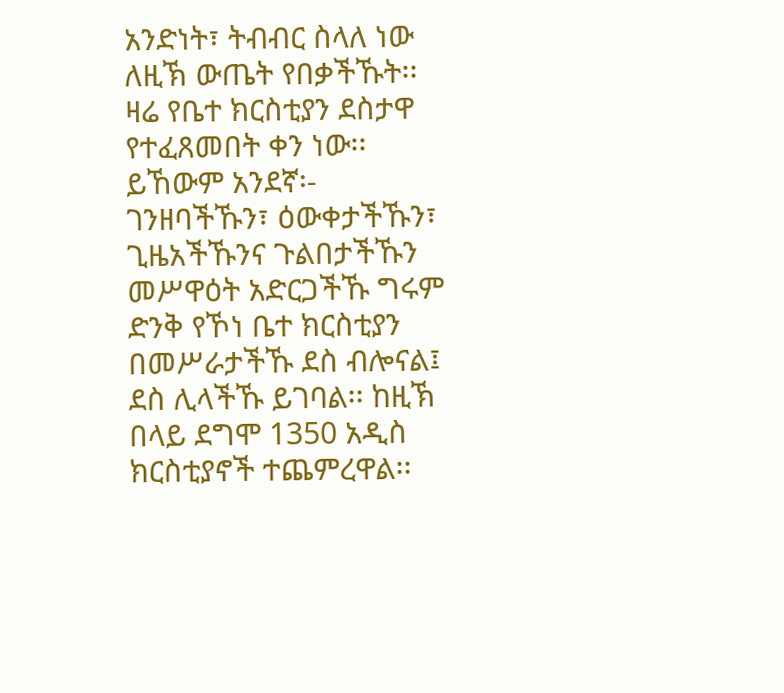አንድነት፣ ትብብር ስላለ ነው ለዚኽ ውጤት የበቃችኹት፡፡ ዛሬ የቤተ ክርስቲያን ደስታዋ የተፈጸመበት ቀን ነው፡፡ ይኸውም አንደኛ፡- ገንዘባችኹን፣ ዕውቀታችኹን፣ ጊዜአችኹንና ጉልበታችኹን መሥዋዕት አድርጋችኹ ግሩም ድንቅ የኾነ ቤተ ክርስቲያን በመሥራታችኹ ደስ ብሎናል፤ ደስ ሊላችኹ ይገባል፡፡ ከዚኽ በላይ ደግሞ 1350 አዲስ ክርስቲያኖች ተጨምረዋል፡፡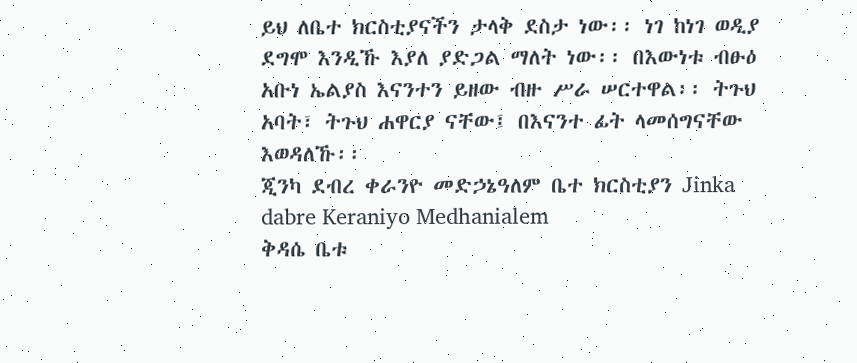ይህ ለቤተ ክርስቲያናችን ታላቅ ደስታ ነው፡፡ ነገ ከነገ ወዲያ ደግሞ እንዲኹ እያለ ያድጋል ማለት ነው፡፡ በእውነቱ ብፁዕ አቡነ ኤልያስ እናንተን ይዘው ብዙ ሥራ ሠርተዋል፡፡ ትጉህ አባት፣ ትጉህ ሐዋርያ ናቸው፤ በእናንተ ፊት ላመሰግናቸው እወዳለኹ፡፡
ጂንካ ደብረ ቀራንዮ መድኃኔዓለም ቤተ ክርስቲያን Jinka dabre Keraniyo Medhanialem
ቅዳሴ ቤቱ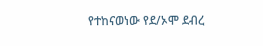የተከናወነው የደ/ኦሞ ደብረ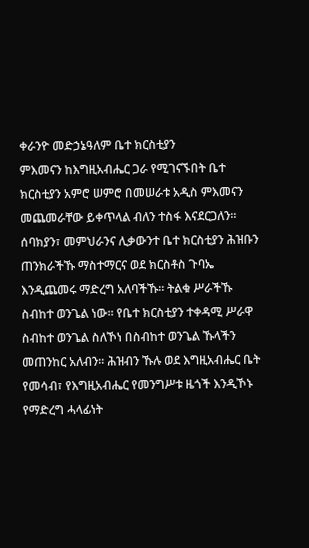ቀራንዮ መድኃኔዓለም ቤተ ክርስቲያን
ምእመናን ከእግዚአብሔር ጋራ የሚገናኙበት ቤተ ክርስቲያን አምሮ ሠምሮ በመሠራቱ አዲስ ምእመናን መጨመራቸው ይቀጥላል ብለን ተስፋ እናደርጋለን፡፡ ሰባክያን፣ መምህራንና ሊቃውንተ ቤተ ክርስቲያን ሕዝቡን ጠንክራችኹ ማስተማርና ወደ ክርስቶስ ጉባኤ እንዲጨመሩ ማድረግ አለባችኹ፡፡ ትልቁ ሥራችኹ ስብከተ ወንጌል ነው፡፡ የቤተ ክርስቲያን ተቀዳሚ ሥራዋ ስብከተ ወንጌል ስለኾነ በስብከተ ወንጌል ኹላችን መጠንከር አለብን፡፡ ሕዝብን ኹሉ ወደ እግዚአብሔር ቤት የመሳብ፣ የእግዚአብሔር የመንግሥቱ ዜጎች እንዲኾኑ የማድረግ ሓላፊነት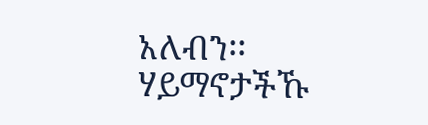አለብን፡፡ ሃይማኖታችኹ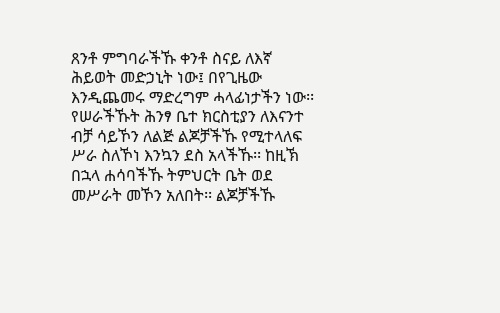ጸንቶ ምግባራችኹ ቀንቶ ስናይ ለእኛ ሕይወት መድኃኒት ነው፤ በየጊዜው እንዲጨመሩ ማድረግም ሓላፊነታችን ነው፡፡
የሠራችኹት ሕንፃ ቤተ ክርስቲያን ለእናንተ ብቻ ሳይኾን ለልጅ ልጆቻችኹ የሚተላለፍ ሥራ ስለኾነ እንኳን ደስ አላችኹ፡፡ ከዚኽ በኋላ ሐሳባችኹ ትምህርት ቤት ወደ መሥራት መኾን አለበት፡፡ ልጆቻችኹ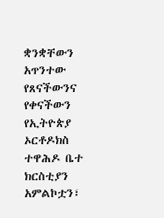ቋንቋቸውን አጥንተው የጸናችውንና የቀናችውን የኢትዮጵያ ኦርቶዶክስ ተዋሕዶ ቤተ ክርስቲያን አምልኮቷን፣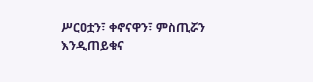ሥርዐቷን፣ ቀኖናዋን፣ ምስጢሯን እንዲጠይቁና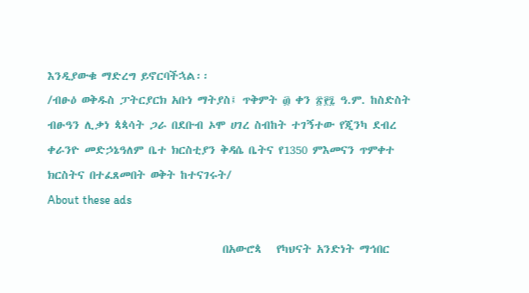እንዲያውቁ ማድረግ ይኖርባችኋል፡፡
/ብፁዕ ወቅዱስ ፓትርያርክ አቡነ ማትያስ፤ ጥቅምት ፴ ቀን ፳፻፯ ዓ.ም. ከስድስት ብፁዓን ሊቃነ ጳጳሳት ጋራ በደቡብ ኦሞ ሀገረ ስብከት ተገኝተው የጂንካ ደብረ ቀራንዮ መድኃኔዓለም ቤተ ክርስቲያን ቅዳሴ ቤትና የ1350 ምእመናን ጥምቀተ ክርስትና በተፈጸመበት ወቅት ከተናገሩት/
About these ads

                                   በአውሮጳ   የካህናት አንድነት ማኅበር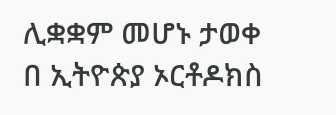ሊቋቋም መሆኑ ታወቀ በ ኢትዮጵያ ኦርቶዶክስ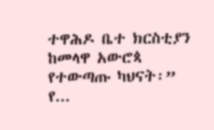ተዋሕዶ ቤተ ክርስቲያን ከመላዋ አውሮጳ   የተውጣጡ ካህናት፡” የ...